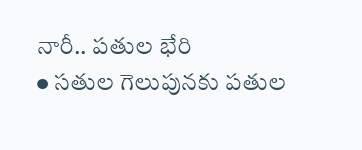నారీ.. పతుల భేరి
● సతుల గెలుపునకు పతుల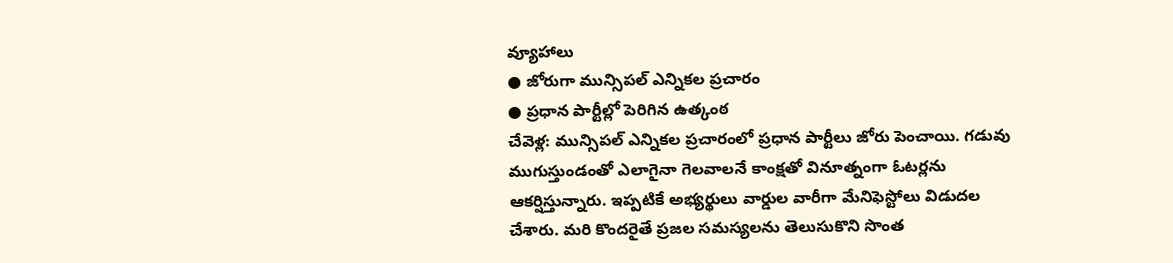వ్యూహాలు
● జోరుగా మున్సిపల్ ఎన్నికల ప్రచారం
● ప్రధాన పార్టీల్లో పెరిగిన ఉత్కంఠ
చేవెళ్ల: మున్సిపల్ ఎన్నికల ప్రచారంలో ప్రధాన పార్టీలు జోరు పెంచాయి. గడువు ముగుస్తుండంతో ఎలాగైనా గెలవాలనే కాంక్షతో వినూత్నంగా ఓటర్లను ఆకర్షిస్తున్నారు. ఇప్పటికే అభ్యర్థులు వార్డుల వారీగా మేనిఫెస్టోలు విడుదల చేశారు. మరి కొందరైతే ప్రజల సమస్యలను తెలుసుకొని సొంత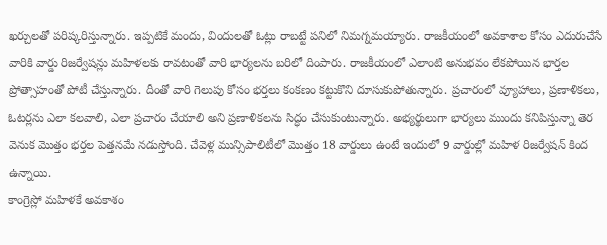ఖర్చులతో పరిష్కరిస్తున్నారు. ఇప్పటికే మందు, విందులతో ఓట్లు రాబట్టే పనిలో నిమగ్నమయ్యారు. రాజకీయంలో అవకాశాల కోసం ఎదురుచేసే వారికి వార్డు రిజర్వేషన్లు మహిళలకు రావటంతో వారి భార్యలను బరిలో దింపారు. రాజకీయంలో ఎలాంటి అనుభవం లేకపోయిన భార్తల ప్రోత్సాహంతో పోటీ చేస్తున్నారు. దీంతో వారి గెలుపు కోసం భర్తలు కంకణం కట్టుకొని దూసుకుపోతున్నారు. ప్రచారంలో వ్యూహాలు, ప్రణాళికలు, ఓటర్లను ఎలా కలవాలి, ఎలా ప్రచారం చేయాలి అని ప్రణాళికలను సిద్ధం చేసుకుంటున్నారు. అభ్యర్థులుగా భార్యలు ముందు కనిపిస్తున్నా తెర వెనుక మొత్తం భర్తల పెత్తనమే నడుస్తోంది. చేవెళ్ల మున్సిపాలిటీలో మొత్తం 18 వార్డులు ఉంటే ఇందులో 9 వార్డుల్లో మహిళ రిజర్వేషన్ కింద ఉన్నాయి.
కాంగ్రెస్లో మహిళకే అవకాశం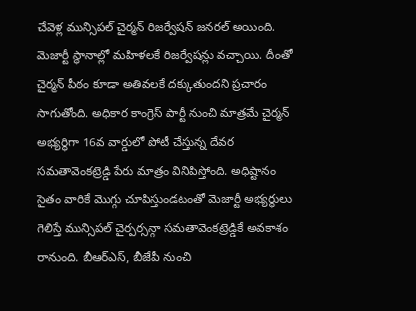చేవెళ్ల మున్సిపల్ చైర్మన్ రిజర్వేషన్ జనరల్ అయింది. మెజార్టీ స్థానాల్లో మహిళలకే రిజర్వేషన్లు వచ్చాయి. దీంతో చైర్మన్ పీఠం కూడా అతివలకే దక్కుతుందని ప్రచారం సాగుతోంది. అధికార కాంగ్రెస్ పార్టీ నుంచి మాత్రమే చైర్మన్ అభ్యర్థిగా 16వ వార్డులో పోటీ చేస్తున్న దేవర సమతావెంకట్రెడ్డి పేరు మాత్రం వినిపిస్తోంది. అధిష్టానం సైతం వారికే మొగ్గు చూపిస్తుండటంతో మెజార్టీ అభ్యర్థులు గెలిస్తే మున్సిపల్ చైర్పర్సన్గా సమతావెంకట్రెడ్డికే అవకాశం రానుంది. బీఆర్ఎస్, బీజేపీ నుంచి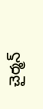చైర్మన్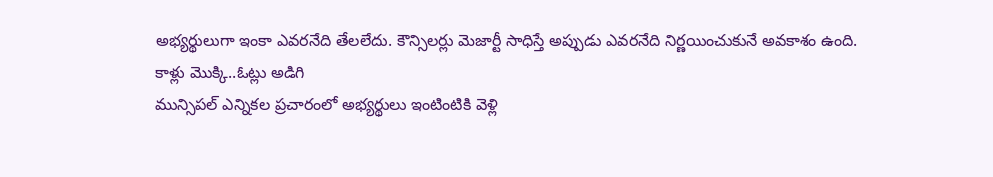అభ్యర్థులుగా ఇంకా ఎవరనేది తేలలేదు. కౌన్సిలర్లు మెజార్టీ సాధిస్తే అప్పుడు ఎవరనేది నిర్ణయించుకునే అవకాశం ఉంది.
కాళ్లు మొక్కి..ఓట్లు అడిగి
మున్సిపల్ ఎన్నికల ప్రచారంలో అభ్యర్థులు ఇంటింటికి వెళ్లి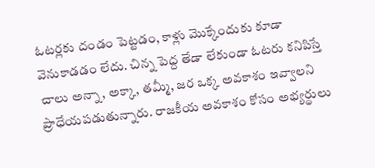ఓటర్లకు దండం పెట్టడం, కాళ్లు మొక్కేందుకు కూడా వెనుకాడడం లేదు. చిన్న పెద్ద తేడా లేకుండా ఓటరు కనిపిస్తే చాలు అన్నా, అక్కా, తమ్మీ, జర ఒక్క అవకాశం ఇవ్వాలని ప్రాధేయపడుతున్నారు. రాజకీయ అవకాశం కోసం అభ్యర్థులు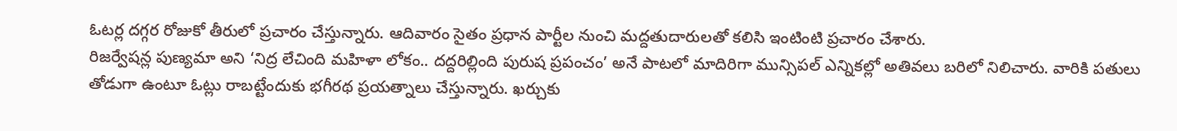ఓటర్ల దగ్గర రోజుకో తీరులో ప్రచారం చేస్తున్నారు. ఆదివారం సైతం ప్రధాన పార్టీల నుంచి మద్దతుదారులతో కలిసి ఇంటింటి ప్రచారం చేశారు.
రిజర్వేషన్ల పుణ్యమా అని ‘నిద్ర లేచింది మహిళా లోకం.. దద్దరిల్లింది పురుష ప్రపంచం’ అనే పాటలో మాదిరిగా మున్సిపల్ ఎన్నికల్లో అతివలు బరిలో నిలిచారు. వారికి పతులు తోడుగా ఉంటూ ఓట్లు రాబట్టేందుకు భగీరథ ప్రయత్నాలు చేస్తున్నారు. ఖర్చుకు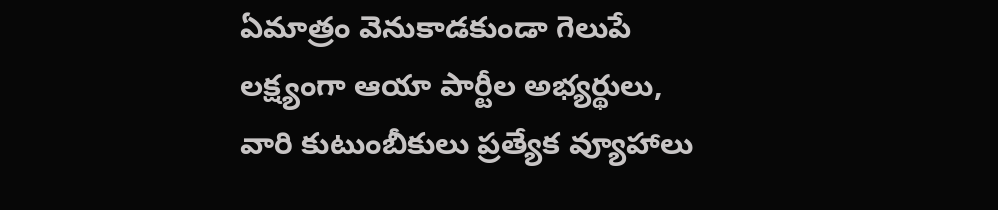ఏమాత్రం వెనుకాడకుండా గెలుపే లక్ష్యంగా ఆయా పార్టీల అభ్యర్థులు, వారి కుటుంబీకులు ప్రత్యేక వ్యూహాలు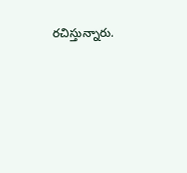రచిస్తున్నారు.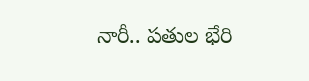నారీ.. పతుల భేరి